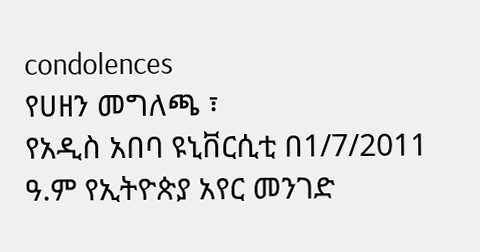condolences
የሀዘን መግለጫ ፣
የአዲስ አበባ ዩኒቨርሲቲ በ1/7/2011 ዓ.ም የኢትዮጵያ አየር መንገድ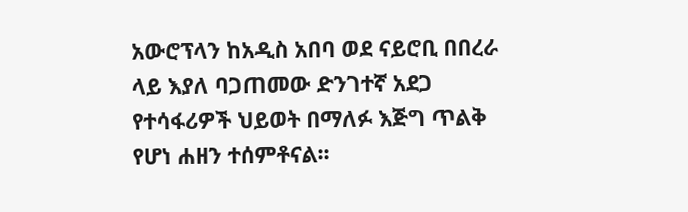አውሮፕላን ከአዲስ አበባ ወደ ናይሮቢ በበረራ ላይ እያለ ባጋጠመው ድንገተኛ አደጋ የተሳፋሪዎች ህይወት በማለፉ እጅግ ጥልቅ የሆነ ሐዘን ተሰምቶናል፡፡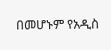በመሆኑም የአዲስ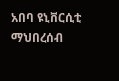አበባ ዩኒቨርሲቲ ማህበረሰብ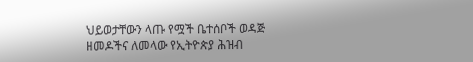ህይወታቸውን ላጡ የሟች ቤተሰቦች ወዳጅ ዘመዶችና ለመላው የኢትዮጵያ ሕዝብ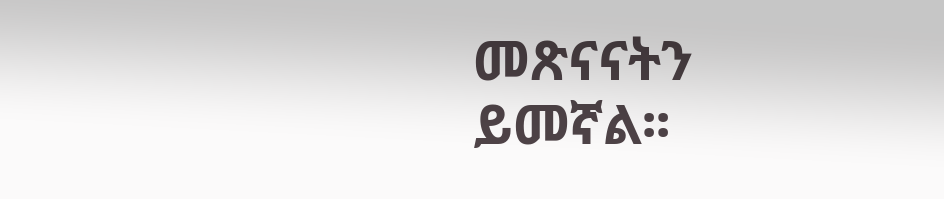መጽናናትን ይመኛል፡፡